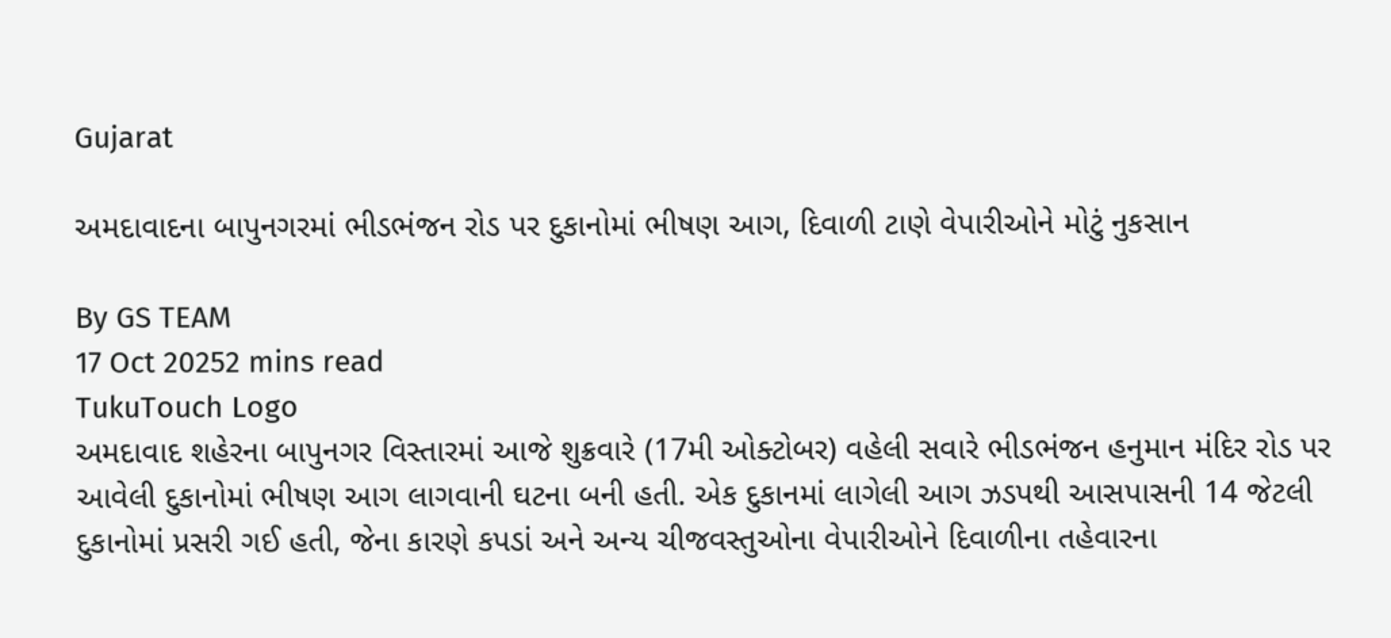Gujarat

અમદાવાદના બાપુનગરમાં ભીડભંજન રોડ પર દુકાનોમાં ભીષણ આગ, દિવાળી ટાણે વેપારીઓને મોટું નુકસાન

By GS TEAM
17 Oct 20252 mins read
TukuTouch Logo
અમદાવાદ શહેરના બાપુનગર વિસ્તારમાં આજે શુક્રવારે (17મી ઓક્ટોબર) વહેલી સવારે ભીડભંજન હનુમાન મંદિર રોડ પર આવેલી દુકાનોમાં ભીષણ આગ લાગવાની ઘટના બની હતી. એક દુકાનમાં લાગેલી આગ ઝડપથી આસપાસની 14 જેટલી દુકાનોમાં પ્રસરી ગઈ હતી, જેના કારણે કપડાં અને અન્ય ચીજવસ્તુઓના વેપારીઓને દિવાળીના તહેવારના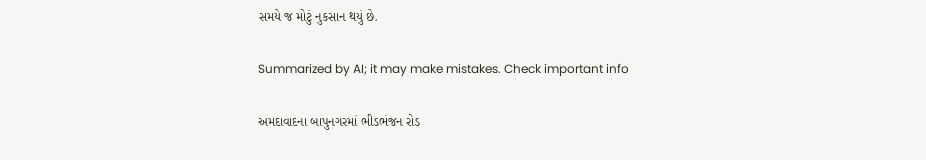સમયે જ મોટું નુકસાન થયું છે.

Summarized by AI; it may make mistakes. Check important info

અમદાવાદના બાપુનગરમાં ભીડભંજન રોડ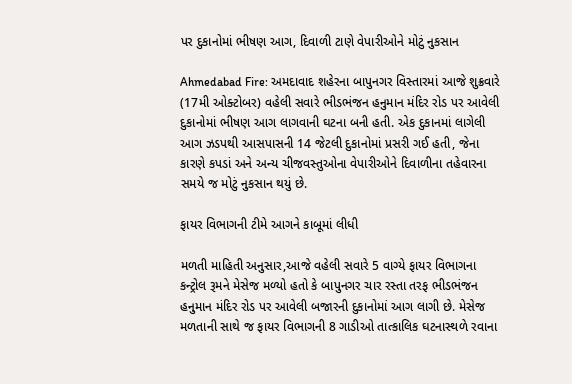પર દુકાનોમાં ભીષણ આગ, દિવાળી ટાણે વેપારીઓને મોટું નુકસાન

Ahmedabad Fire: અમદાવાદ શહેરના બાપુનગર વિસ્તારમાં આજે શુક્રવારે (17મી ઓક્ટોબર) વહેલી સવારે ભીડભંજન હનુમાન મંદિર રોડ પર આવેલી દુકાનોમાં ભીષણ આગ લાગવાની ઘટના બની હતી. એક દુકાનમાં લાગેલી આગ ઝડપથી આસપાસની 14 જેટલી દુકાનોમાં પ્રસરી ગઈ હતી, જેના કારણે કપડાં અને અન્ય ચીજવસ્તુઓના વેપારીઓને દિવાળીના તહેવારના સમયે જ મોટું નુકસાન થયું છે.

ફાયર વિભાગની ટીમે આગને કાબૂમાં લીધી

મળતી માહિતી અનુસાર,આજે વહેલી સવારે 5 વાગ્યે ફાયર વિભાગના કન્ટ્રોલ રૂમને મેસેજ મળ્યો હતો કે બાપુનગર ચાર રસ્તા તરફ ભીડભંજન હનુમાન મંદિર રોડ પર આવેલી બજારની દુકાનોમાં આગ લાગી છે. મેસેજ મળતાની સાથે જ ફાયર વિભાગની 8 ગાડીઓ તાત્કાલિક ઘટનાસ્થળે રવાના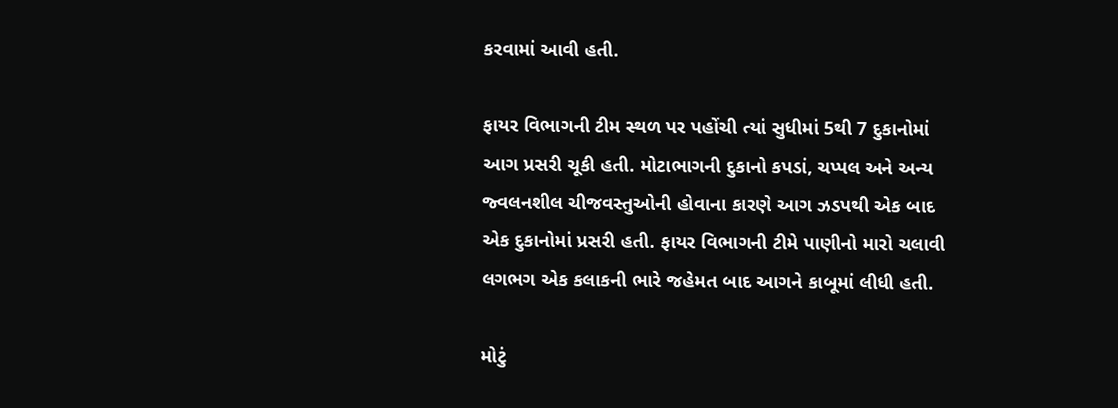કરવામાં આવી હતી.

ફાયર વિભાગની ટીમ સ્થળ પર પહોંચી ત્યાં સુધીમાં 5થી 7 દુકાનોમાં આગ પ્રસરી ચૂકી હતી. મોટાભાગની દુકાનો કપડાં, ચપ્પલ અને અન્ય જ્વલનશીલ ચીજવસ્તુઓની હોવાના કારણે આગ ઝડપથી એક બાદ એક દુકાનોમાં પ્રસરી હતી. ફાયર વિભાગની ટીમે પાણીનો મારો ચલાવી લગભગ એક કલાકની ભારે જહેમત બાદ આગને કાબૂમાં લીધી હતી.

મોટું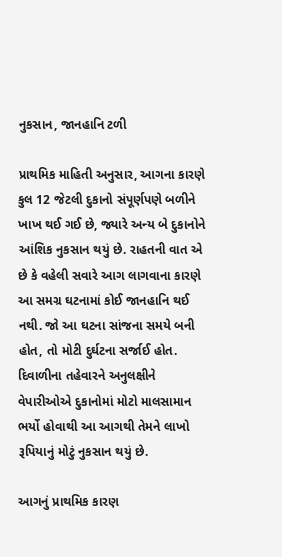નુકસાન, જાનહાનિ ટળી

પ્રાથમિક માહિતી અનુસાર, આગના કારણે કુલ 12 જેટલી દુકાનો સંપૂર્ણપણે બળીને ખાખ થઈ ગઈ છે, જ્યારે અન્ય બે દુકાનોને આંશિક નુકસાન થયું છે. રાહતની વાત એ છે કે વહેલી સવારે આગ લાગવાના કારણે આ સમગ્ર ઘટનામાં કોઈ જાનહાનિ થઈ નથી. જો આ ઘટના સાંજના સમયે બની હોત, તો મોટી દુર્ઘટના સર્જાઈ હોત. દિવાળીના તહેવારને અનુલક્ષીને વેપારીઓએ દુકાનોમાં મોટો માલસામાન ભર્યો હોવાથી આ આગથી તેમને લાખો રૂપિયાનું મોટું નુકસાન થયું છે.

આગનું પ્રાથમિક કારણ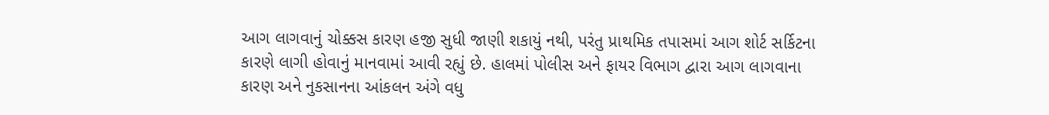આગ લાગવાનું ચોક્કસ કારણ હજી સુધી જાણી શકાયું નથી, પરંતુ પ્રાથમિક તપાસમાં આગ શોર્ટ સર્કિટના કારણે લાગી હોવાનું માનવામાં આવી રહ્યું છે. હાલમાં પોલીસ અને ફાયર વિભાગ દ્વારા આગ લાગવાના કારણ અને નુકસાનના આંકલન અંગે વધુ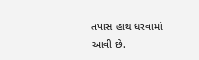તપાસ હાથ ધરવામાં આવી છે.